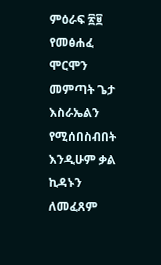ምዕራፍ ፳፱
የመፅሐፈ ሞርሞን መምጣት ጌታ እስራኤልን የሚሰበስብበት እንዲሁም ቃል ኪዳኑን ለመፈጸም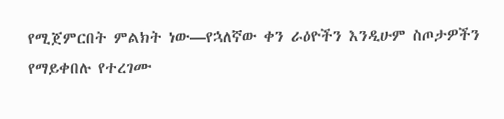የሚጀምርበት ምልክት ነው—የኋለኛው ቀን ራዕዮችን እንዲሁም ስጦታዎችን የማይቀበሉ የተረገሙ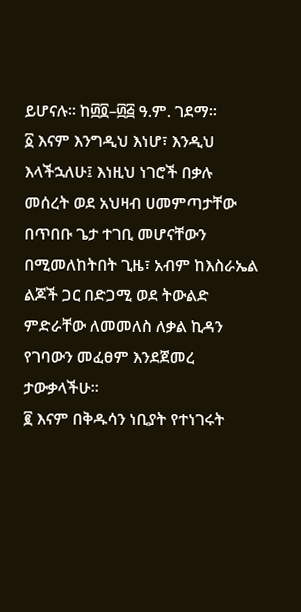ይሆናሉ። ከ፴፬–፴፭ ዓ.ም. ገደማ።
፩ እናም እንግዲህ እነሆ፣ እንዲህ እላችኋለሁ፤ እነዚህ ነገሮች በቃሉ መሰረት ወደ አህዛብ ሀመምጣታቸው በጥበቡ ጌታ ተገቢ መሆናቸውን በሚመለከትበት ጊዜ፣ አብም ከእስራኤል ልጆች ጋር በድጋሚ ወደ ትውልድ ምድራቸው ለመመለስ ለቃል ኪዳን የገባውን መፈፀም እንደጀመረ ታውቃላችሁ።
፪ እናም በቅዱሳን ነቢያት የተነገሩት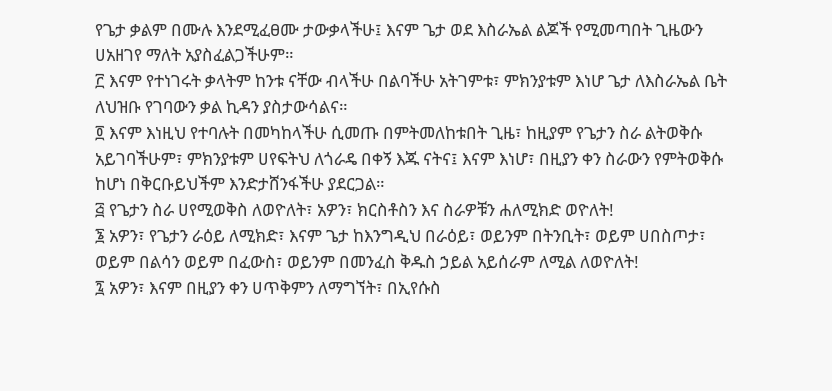የጌታ ቃልም በሙሉ እንደሚፈፀሙ ታውቃላችሁ፤ እናም ጌታ ወደ እስራኤል ልጆች የሚመጣበት ጊዜውን ሀአዘገየ ማለት አያስፈልጋችሁም።
፫ እናም የተነገሩት ቃላትም ከንቱ ናቸው ብላችሁ በልባችሁ አትገምቱ፣ ምክንያቱም እነሆ ጌታ ለእስራኤል ቤት ለህዝቡ የገባውን ቃል ኪዳን ያስታውሳልና።
፬ እናም እነዚህ የተባሉት በመካከላችሁ ሲመጡ በምትመለከቱበት ጊዜ፣ ከዚያም የጌታን ስራ ልትወቅሱ አይገባችሁም፣ ምክንያቱም ሀየፍትህ ለጎራዴ በቀኝ እጁ ናትና፤ እናም እነሆ፣ በዚያን ቀን ስራውን የምትወቅሱ ከሆነ በቅርቡይህችም እንድታሸንፋችሁ ያደርጋል።
፭ የጌታን ስራ ሀየሚወቅስ ለወዮለት፣ አዎን፣ ክርስቶስን እና ስራዎቹን ሐለሚክድ ወዮለት!
፮ አዎን፣ የጌታን ራዕይ ለሚክድ፣ እናም ጌታ ከእንግዲህ በራዕይ፣ ወይንም በትንቢት፣ ወይም ሀበስጦታ፣ ወይም በልሳን ወይም በፈውስ፣ ወይንም በመንፈስ ቅዱስ ኃይል አይሰራም ለሚል ለወዮለት!
፯ አዎን፣ እናም በዚያን ቀን ሀጥቅምን ለማግኘት፣ በኢየሱስ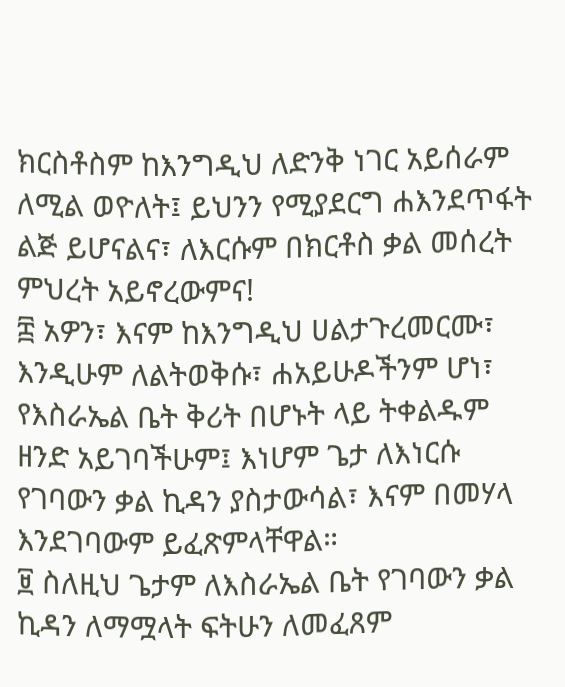ክርስቶስም ከእንግዲህ ለድንቅ ነገር አይሰራም ለሚል ወዮለት፤ ይህንን የሚያደርግ ሐእንደጥፋት ልጅ ይሆናልና፣ ለእርሱም በክርቶስ ቃል መሰረት ምህረት አይኖረውምና!
፰ አዎን፣ እናም ከእንግዲህ ሀልታጉረመርሙ፣ እንዲሁም ለልትወቅሱ፣ ሐአይሁዶችንም ሆነ፣ የእስራኤል ቤት ቅሪት በሆኑት ላይ ትቀልዱም ዘንድ አይገባችሁም፤ እነሆም ጌታ ለእነርሱ የገባውን ቃል ኪዳን ያስታውሳል፣ እናም በመሃላ እንደገባውም ይፈጽምላቸዋል።
፱ ስለዚህ ጌታም ለእስራኤል ቤት የገባውን ቃል ኪዳን ለማሟላት ፍትሁን ለመፈጸም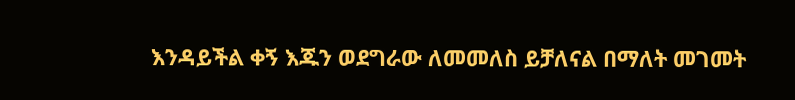እንዳይችል ቀኝ እጁን ወደግራው ለመመለስ ይቻለናል በማለት መገመት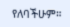የለባችሁም።